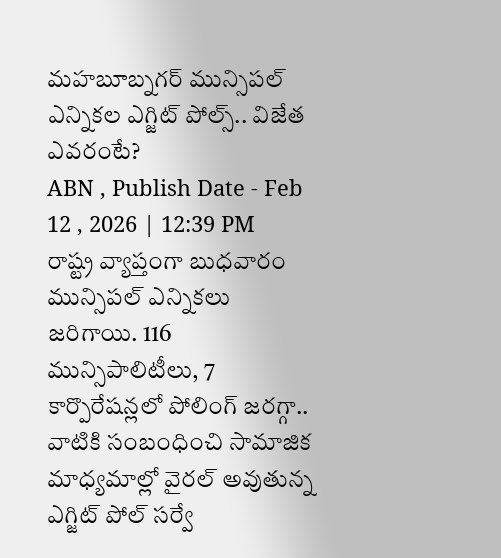మహబూబ్నగర్ మున్సిపల్ ఎన్నికల ఎగ్జిట్ పోల్స్.. విజేత ఎవరంటే?
ABN , Publish Date - Feb 12 , 2026 | 12:39 PM
రాష్ట్ర వ్యాప్తంగా బుధవారం మున్సిపల్ ఎన్నికలు జరిగాయి. 116 మున్సిపాలిటీలు, 7 కార్పొరేషన్లలో పోలింగ్ జరగ్గా.. వాటికి సంబంధించి సామాజిక మాధ్యమాల్లో వైరల్ అవుతున్న ఎగ్జిట్ పోల్ సర్వే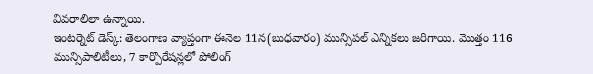వివరాలిలా ఉన్నాయి.
ఇంటర్నెట్ డెస్క్: తెలంగాణ వ్యాప్తంగా ఈనెల 11న(బుధవారం) మున్సిపల్ ఎన్నికలు జరిగాయి. మొత్తం 116 మున్సిపాలిటీలు, 7 కార్పొరేషన్లలో పోలింగ్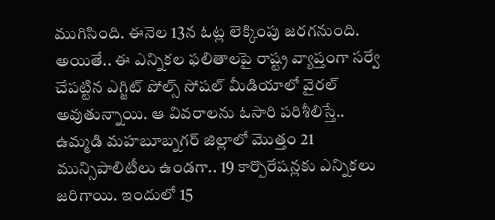ముగిసింది. ఈనెల 13న ఓట్ల లెక్కింపు జరగనుంది. అయితే.. ఈ ఎన్నికల ఫలితాలపై రాష్ట్ర వ్యాప్తంగా సర్వే చేపట్టిన ఎగ్జిట్ పోల్స్ సోషల్ మీడియాలో వైరల్ అవుతున్నాయి. ఆ వివరాలను ఓసారి పరిశీలిస్తే..
ఉమ్మడి మహబూబ్నగర్ జిల్లాలో మొత్తం 21 మున్సిపాలిటీలు ఉండగా.. 19 కార్పొరేషన్లకు ఎన్నికలు జరిగాయి. ఇందులో 15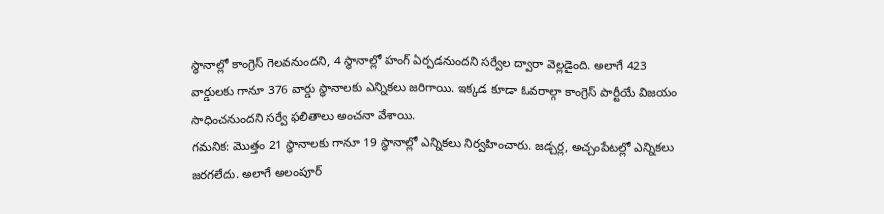స్థానాల్లో కాంగ్రెస్ గెలవనుందని, 4 స్థానాల్లో హంగ్ ఏర్పడనుందని సర్వేల ద్వారా వెల్లడైంది. అలాగే 423 వార్డులకు గానూ 376 వార్డు స్థానాలకు ఎన్నికలు జరిగాయి. ఇక్కడ కూడా ఓవరాల్గా కాంగ్రెస్ పార్టీయే విజయం సాధించనుందని సర్వే ఫలితాలు అంచనా వేశాయి.
గమనిక: మొత్తం 21 స్థానాలకు గానూ 19 స్థానాల్లో ఎన్నికలు నిర్వహించారు. జడ్చర్ల, అచ్చంపేటల్లో ఎన్నికలు జరగలేదు. అలాగే అలంపూర్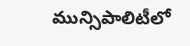మున్సిపాలిటీలో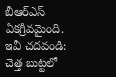బీఆర్ఎస్ ఏకగ్రీవమైంది.
ఇవీ చదవండి:
చెత్త బుట్టలో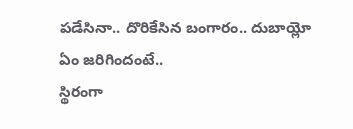పడేసినా.. దొరికేసిన బంగారం.. దుబాయ్లో ఏం జరిగిందంటే..
స్థిరంగా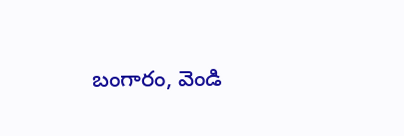బంగారం, వెండి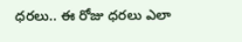ధరలు.. ఈ రోజు ధరలు ఎలా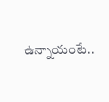ఉన్నాయంటే..